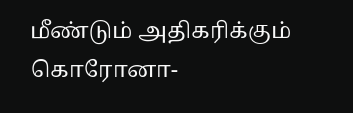மீண்டும் அதிகரிக்கும் கொரோனா-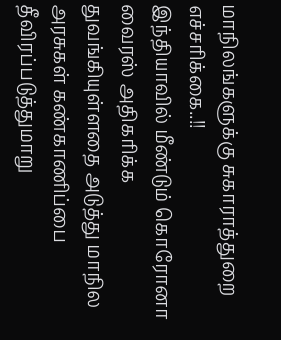மாநிலங்களுக்கு சுகாராத்துறை எச்சரிக்கை..!!
இந்தியாவில் மீண்டும் கொரோனா வைரஸ் அதிகரிக்க துவங்கியுள்ளதை அடுத்து மாநில அரசுகள் கண்காணிப்பை தீவிரப்படுத்துமாறு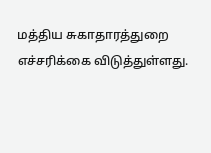மத்திய சுகாதாரத்துறை எச்சரிக்கை விடுத்துள்ளது.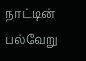நாட்டின் பல்வேறு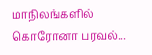மாநிலங்களில் கொரோனா பரவல்...